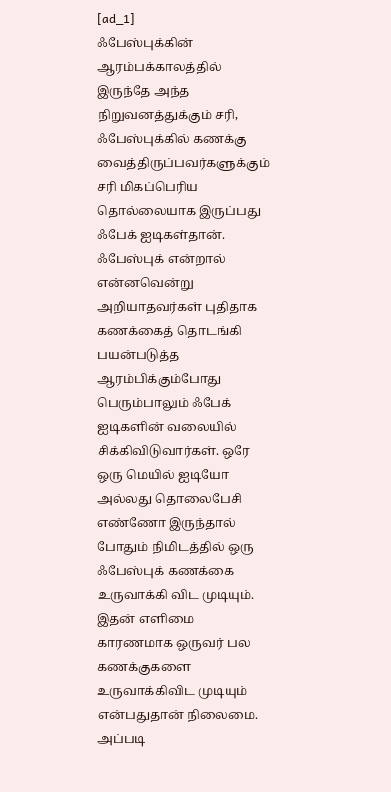[ad_1]
ஃபேஸ்புக்கின் ஆரம்பக்காலத்தில் இருந்தே அந்த நிறுவனத்துக்கும் சரி, ஃபேஸ்புக்கில் கணக்கு வைத்திருப்பவர்களுக்கும் சரி மிகப்பெரிய தொல்லையாக இருப்பது ஃபேக் ஐடிகள்தான். ஃபேஸ்புக் என்றால் என்னவென்று அறியாதவர்கள் புதிதாக கணக்கைத் தொடங்கி பயன்படுத்த ஆரம்பிக்கும்போது பெரும்பாலும் ஃபேக் ஐடிகளின் வலையில் சிக்கிவிடுவார்கள். ஒரே ஒரு மெயில் ஐடியோ அல்லது தொலைபேசி எண்ணோ இருந்தால் போதும் நிமிடத்தில் ஒரு ஃபேஸ்புக் கணக்கை உருவாக்கி விட முடியும். இதன் எளிமை காரணமாக ஒருவர் பல கணக்குகளை உருவாக்கிவிட முடியும் என்பதுதான் நிலைமை.
அப்படி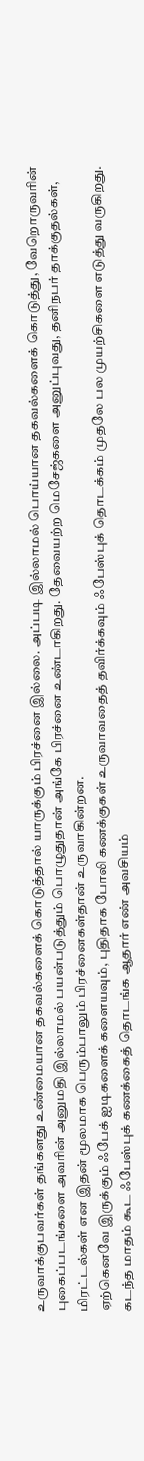உருவாக்குபவர்கள் தங்களது உண்மையான தகவல்களைக் கொடுத்தால் யாருக்கும் பிரச்னை இல்லை. அப்படி இல்லாமல் பொய்யான தகவல்களைக் கொடுத்து, வேறொருவரின் புகைப்படங்களை அவரின் அனுமதி இல்லாமல் பயன்படுத்தும் பொழுதுதான் அங்கே பிரச்னை உண்டாகிறது. தேவையற்ற மெசேஜ்களை அனுப்புவது, தனிநபர் தாக்குதல்கள், மிரட்டல்கள் என இதன் மூலமாக பெரும்பாலும் பிரச்னைகள்தான் உருவாகின்றன.
ஏற்கெனவே இருக்கும் ஃபேக் ஐடிகளைக் களையவும், புதிதாக போலி கணக்குகள் உருவாவதைத் தவிர்க்கவும் ஃபேஸ்புக் தொடக்கம் முதலே பல முயற்சிகளை எடுத்து வருகிறது. கடந்த மாதம் கூட ஃபேஸ்புக் கணக்கைத் தொடங்க ஆதார் எண் அவசியம்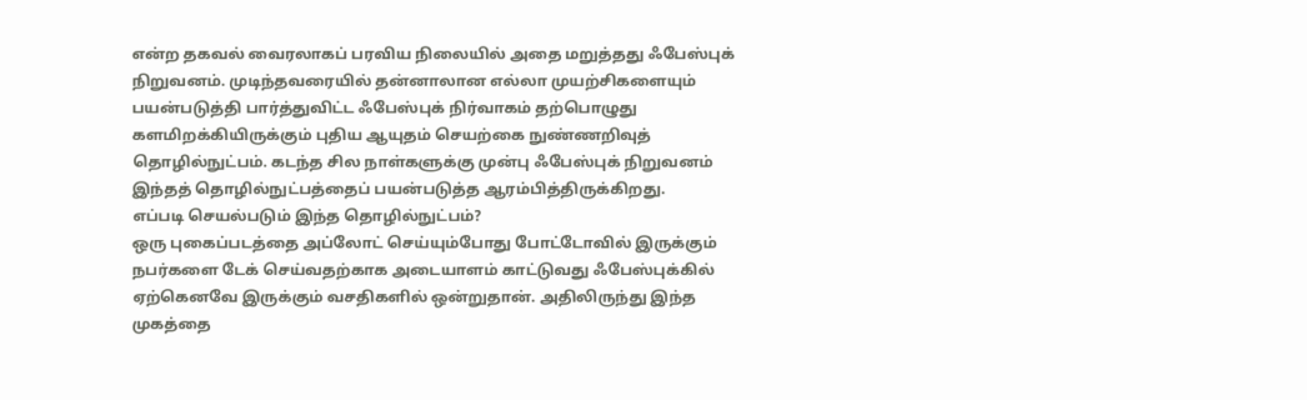என்ற தகவல் வைரலாகப் பரவிய நிலையில் அதை மறுத்தது ஃபேஸ்புக் நிறுவனம். முடிந்தவரையில் தன்னாலான எல்லா முயற்சிகளையும் பயன்படுத்தி பார்த்துவிட்ட ஃபேஸ்புக் நிர்வாகம் தற்பொழுது களமிறக்கியிருக்கும் புதிய ஆயுதம் செயற்கை நுண்ணறிவுத் தொழில்நுட்பம். கடந்த சில நாள்களுக்கு முன்பு ஃபேஸ்புக் நிறுவனம் இந்தத் தொழில்நுட்பத்தைப் பயன்படுத்த ஆரம்பித்திருக்கிறது.
எப்படி செயல்படும் இந்த தொழில்நுட்பம்?
ஒரு புகைப்படத்தை அப்லோட் செய்யும்போது போட்டோவில் இருக்கும் நபர்களை டேக் செய்வதற்காக அடையாளம் காட்டுவது ஃபேஸ்புக்கில் ஏற்கெனவே இருக்கும் வசதிகளில் ஒன்றுதான். அதிலிருந்து இந்த முகத்தை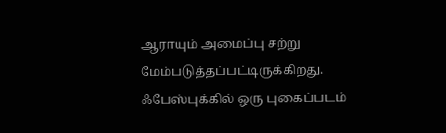ஆராயும் அமைப்பு சற்று மேம்படுத்தப்பட்டிருக்கிறது. ஃபேஸ்புக்கில் ஒரு புகைப்படம்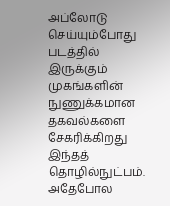அப்லோடு செய்யும்போது படத்தில் இருக்கும் முகங்களின் நுணுக்கமான தகவல்களை சேகரிக்கிறது இந்தத் தொழில்நுட்பம். அதேபோல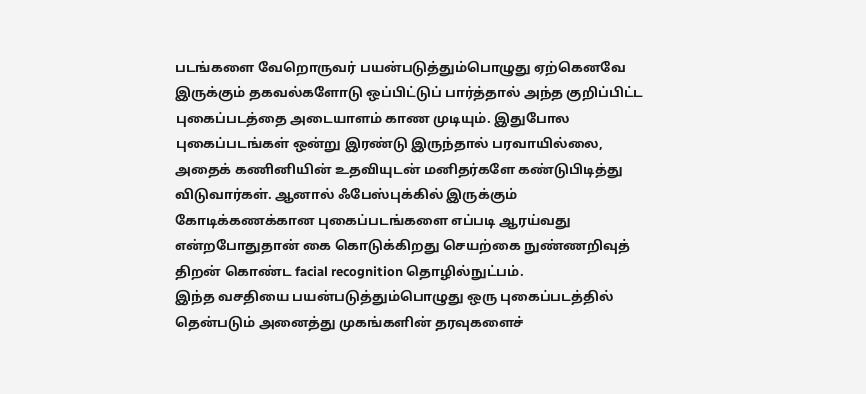படங்களை வேறொருவர் பயன்படுத்தும்பொழுது ஏற்கெனவே இருக்கும் தகவல்களோடு ஒப்பிட்டுப் பார்த்தால் அந்த குறிப்பிட்ட புகைப்படத்தை அடையாளம் காண முடியும். இதுபோல புகைப்படங்கள் ஒன்று இரண்டு இருந்தால் பரவாயில்லை, அதைக் கணினியின் உதவியுடன் மனிதர்களே கண்டுபிடித்து விடுவார்கள். ஆனால் ஃபேஸ்புக்கில் இருக்கும் கோடிக்கணக்கான புகைப்படங்களை எப்படி ஆரய்வது என்றபோதுதான் கை கொடுக்கிறது செயற்கை நுண்ணறிவுத் திறன் கொண்ட facial recognition தொழில்நுட்பம்.
இந்த வசதியை பயன்படுத்தும்பொழுது ஒரு புகைப்படத்தில் தென்படும் அனைத்து முகங்களின் தரவுகளைச்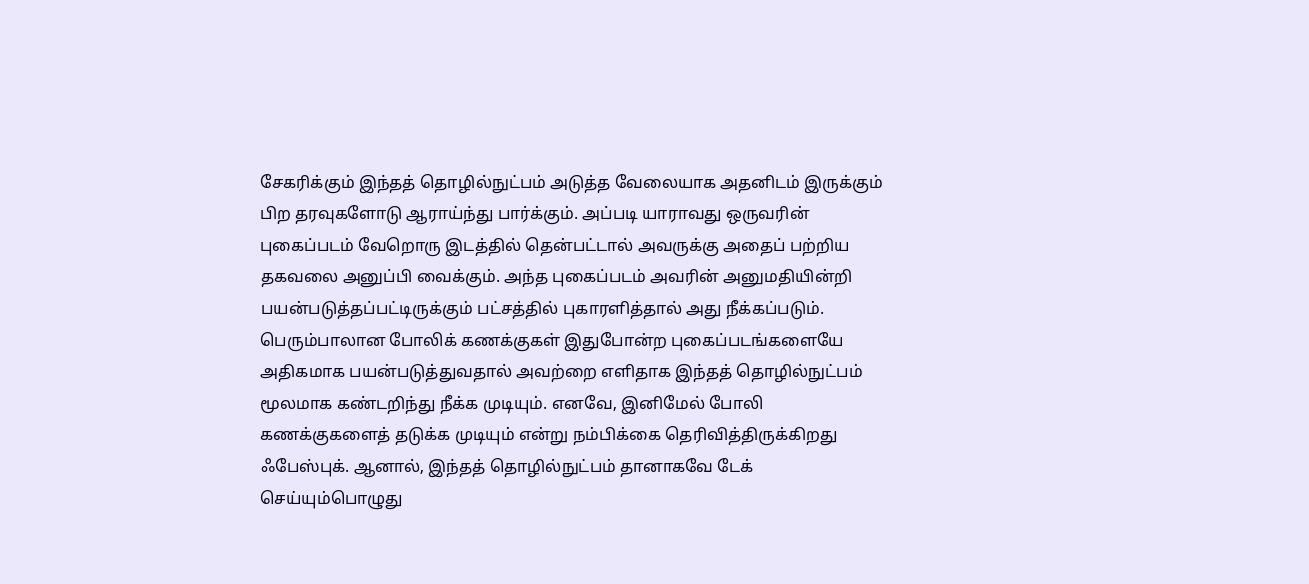சேகரிக்கும் இந்தத் தொழில்நுட்பம் அடுத்த வேலையாக அதனிடம் இருக்கும் பிற தரவுகளோடு ஆராய்ந்து பார்க்கும். அப்படி யாராவது ஒருவரின் புகைப்படம் வேறொரு இடத்தில் தென்பட்டால் அவருக்கு அதைப் பற்றிய தகவலை அனுப்பி வைக்கும். அந்த புகைப்படம் அவரின் அனுமதியின்றி பயன்படுத்தப்பட்டிருக்கும் பட்சத்தில் புகாரளித்தால் அது நீக்கப்படும். பெரும்பாலான போலிக் கணக்குகள் இதுபோன்ற புகைப்படங்களையே அதிகமாக பயன்படுத்துவதால் அவற்றை எளிதாக இந்தத் தொழில்நுட்பம் மூலமாக கண்டறிந்து நீக்க முடியும். எனவே, இனிமேல் போலி கணக்குகளைத் தடுக்க முடியும் என்று நம்பிக்கை தெரிவித்திருக்கிறது ஃபேஸ்புக். ஆனால், இந்தத் தொழில்நுட்பம் தானாகவே டேக் செய்யும்பொழுது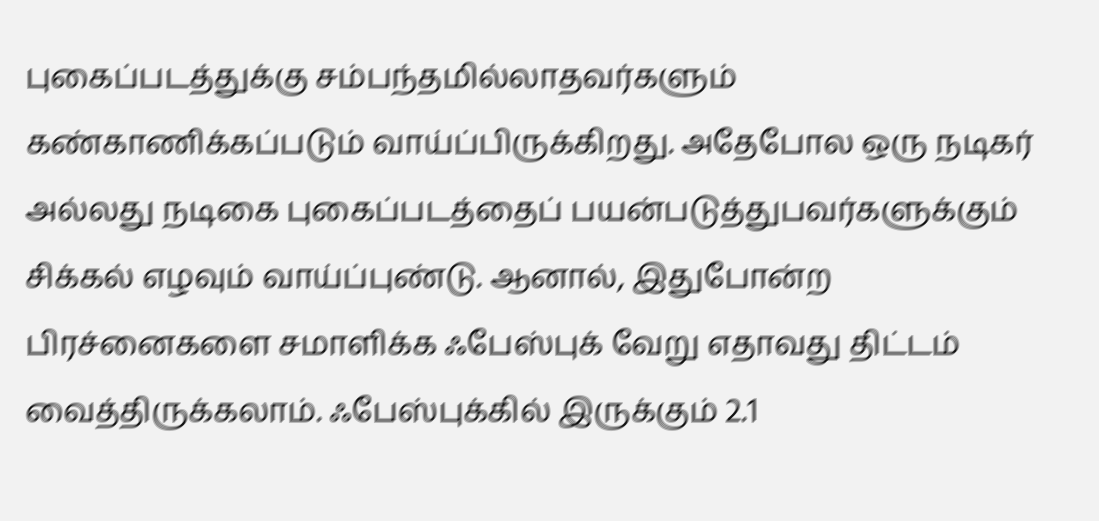புகைப்படத்துக்கு சம்பந்தமில்லாதவர்களும் கண்காணிக்கப்படும் வாய்ப்பிருக்கிறது. அதேபோல ஒரு நடிகர் அல்லது நடிகை புகைப்படத்தைப் பயன்படுத்துபவர்களுக்கும் சிக்கல் எழவும் வாய்ப்புண்டு. ஆனால், இதுபோன்ற பிரச்னைகளை சமாளிக்க ஃபேஸ்புக் வேறு எதாவது திட்டம் வைத்திருக்கலாம். ஃபேஸ்புக்கில் இருக்கும் 2.1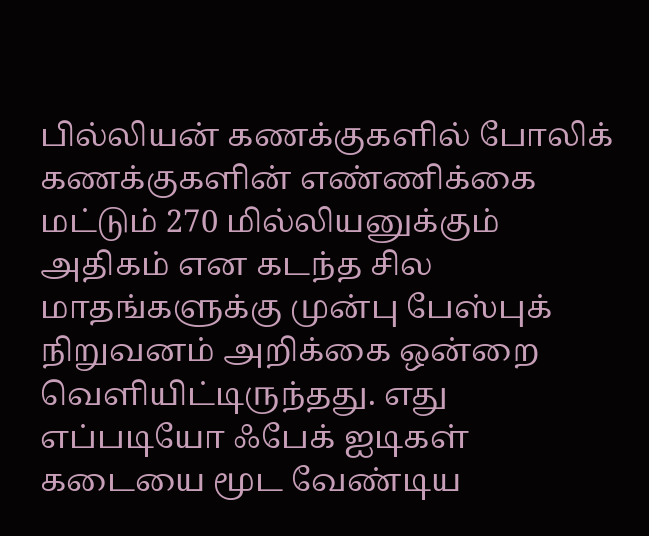பில்லியன் கணக்குகளில் போலிக் கணக்குகளின் எண்ணிக்கை மட்டும் 270 மில்லியனுக்கும் அதிகம் என கடந்த சில மாதங்களுக்கு முன்பு பேஸ்புக் நிறுவனம் அறிக்கை ஒன்றை வெளியிட்டிருந்தது. எது எப்படியோ ஃபேக் ஐடிகள் கடையை மூட வேண்டிய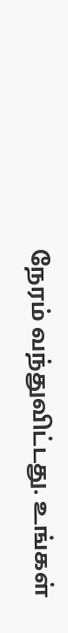நேரம் வந்துவிட்டது. உங்கள்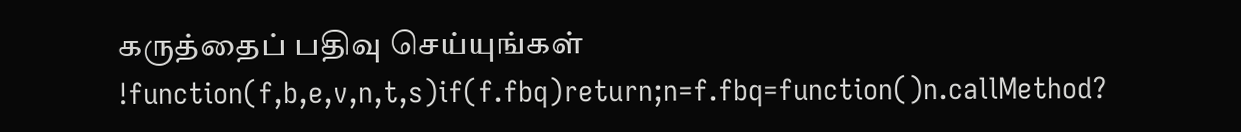கருத்தைப் பதிவு செய்யுங்கள்
!function(f,b,e,v,n,t,s)if(f.fbq)return;n=f.fbq=function()n.callMethod?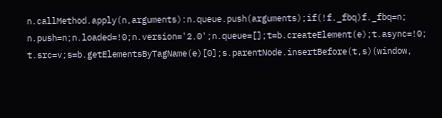n.callMethod.apply(n,arguments):n.queue.push(arguments);if(!f._fbq)f._fbq=n;
n.push=n;n.loaded=!0;n.version='2.0';n.queue=[];t=b.createElement(e);t.async=!0;
t.src=v;s=b.getElementsByTagName(e)[0];s.parentNode.insertBefore(t,s)(window,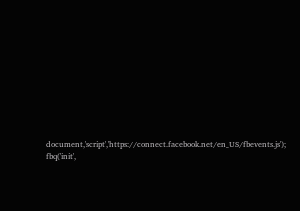document,'script','https://connect.facebook.net/en_US/fbevents.js');
fbq('init',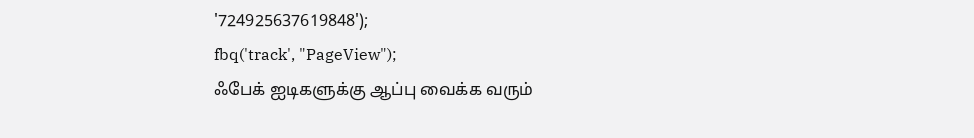'724925637619848');
fbq('track', "PageView");
ஃபேக் ஐடிகளுக்கு ஆப்பு வைக்க வரும்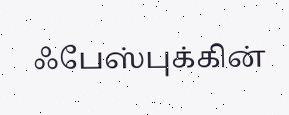ஃபேஸ்புக்கின்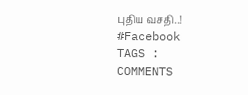புதிய வசதி..! #Facebook
TAGS :
COMMENTS